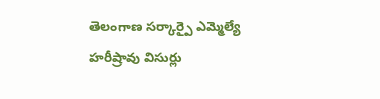తెలంగాణ సర్కార్పై ఎమ్మెల్యే హరీష్రావు విసుర్లు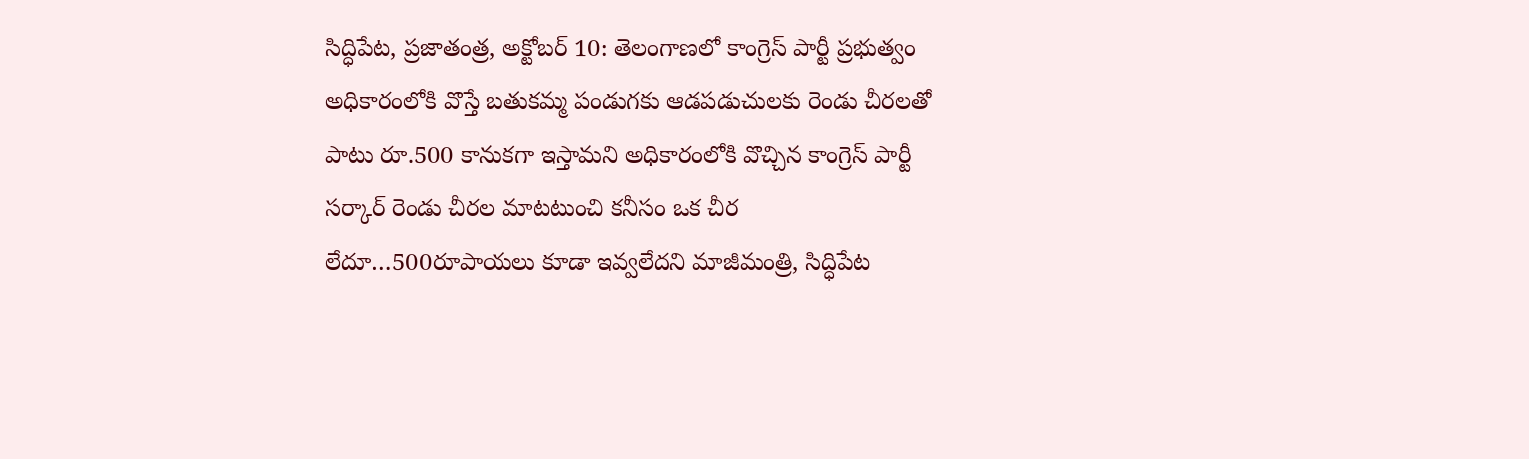సిద్ధిపేట, ప్రజాతంత్ర, అక్టోబర్ 10: తెలంగాణలో కాంగ్రెస్ పార్టీ ప్రభుత్వం అధికారంలోకి వొస్తే బతుకమ్మ పండుగకు ఆడపడుచులకు రెండు చీరలతో పాటు రూ.500 కానుకగా ఇస్తామని అధికారంలోకి వొచ్చిన కాంగ్రెస్ పార్టీ సర్కార్ రెండు చీరల మాటటుంచి కనీసం ఒక చీర లేదూ…500రూపాయలు కూడా ఇవ్వలేదని మాజీమంత్రి, సిద్ధిపేట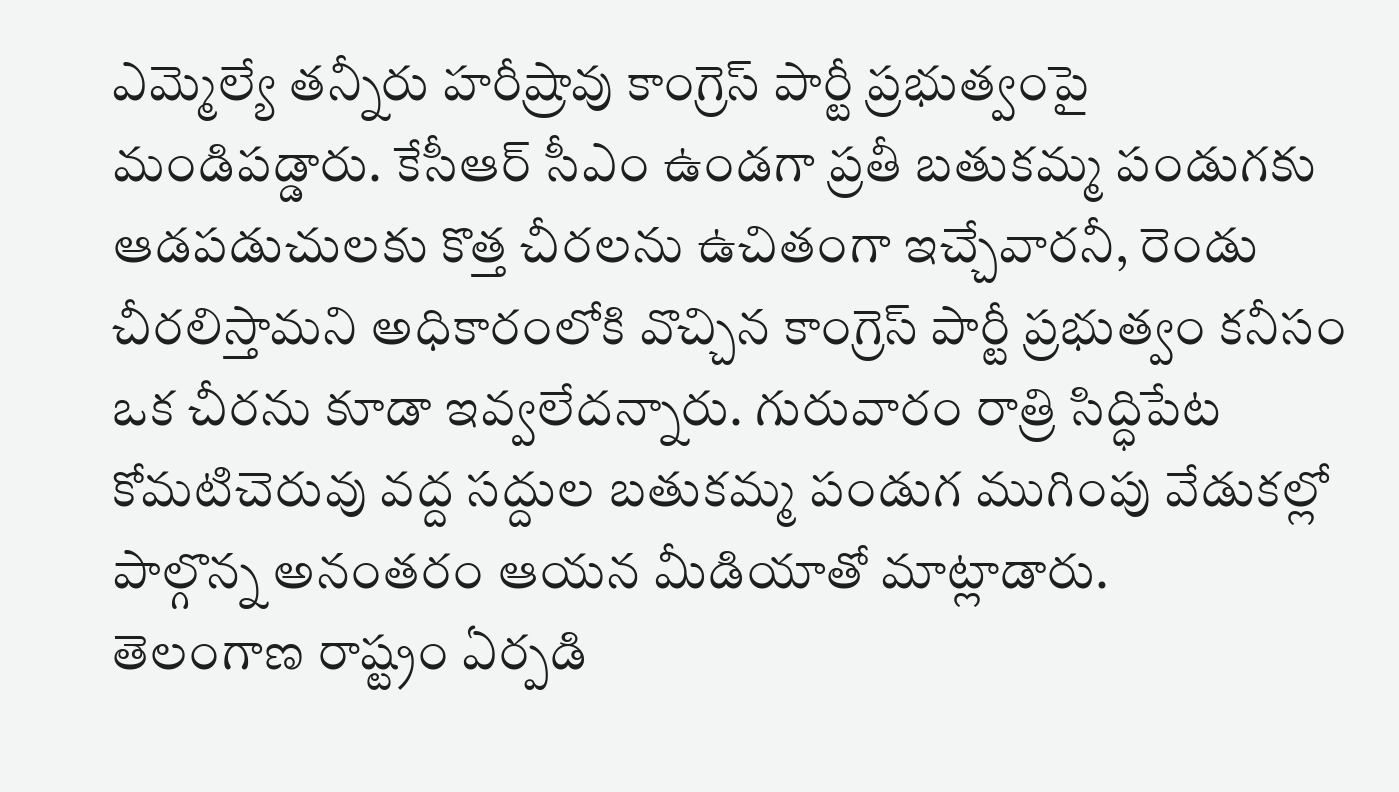ఎమ్మెల్యే తన్నీరు హరీష్రావు కాంగ్రెస్ పార్టీ ప్రభుత్వంపై మండిపడ్డారు. కేసీఆర్ సీఎం ఉండగా ప్రతీ బతుకమ్మ పండుగకు ఆడపడుచులకు కొత్త చీరలను ఉచితంగా ఇచ్చేవారనీ, రెండు చీరలిస్తామని అధికారంలోకి వొచ్చిన కాంగ్రెస్ పార్టీ ప్రభుత్వం కనీసం ఒక చీరను కూడా ఇవ్వలేదన్నారు. గురువారం రాత్రి సిద్ధిపేట కోమటిచెరువు వద్ద సద్దుల బతుకమ్మ పండుగ ముగింపు వేడుకల్లో పాల్గొన్న అనంతరం ఆయన మీడియాతో మాట్లాడారు.
తెలంగాణ రాష్ట్రం ఏర్పడి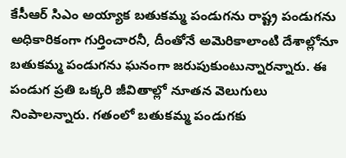కేసీఆర్ సిఎం అయ్యాక బతుకమ్మ పండుగను రాష్ట్ర పండుగను అధికారికంగా గుర్తించారనీ, దీంతోనే అమెరికాలాంటి దేశాల్లోనూ బతుకమ్మ పండుగను ఘనంగా జరుపుకుంటున్నారన్నారు. ఈ పండుగ ప్రతి ఒక్కరి జీవితాల్లో నూతన వెలుగులు నింపాలన్నారు. గతంలో బతుకమ్మ పండుగకు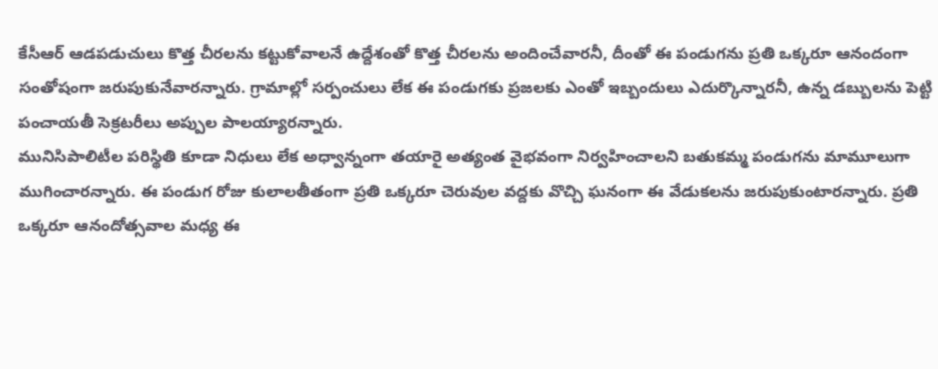కేసీఆర్ ఆడపడుచులు కొత్త చీరలను కట్టుకోవాలనే ఉద్దేశంతో కొత్త చీరలను అందించేవారనీ, దీంతో ఈ పండుగను ప్రతి ఒక్కరూ ఆనందంగా సంతోషంగా జరుపుకునేవారన్నారు. గ్రామాల్లో సర్పంచులు లేక ఈ పండుగకు ప్రజలకు ఎంతో ఇబ్బందులు ఎదుర్కొన్నారనీ, ఉన్న డబ్బులను పెట్టి పంచాయతీ సెక్రటరీలు అప్పుల పాలయ్యారన్నారు.
మునిసిపాలిటీల పరిస్థితి కూడా నిధులు లేక అధ్వాన్నంగా తయారై అత్యంత వైభవంగా నిర్వహించాలని బతుకమ్మ పండుగను మామూలుగా ముగించారన్నారు. ఈ పండుగ రోజు కులాలతీతంగా ప్రతి ఒక్కరూ చెరువుల వద్దకు వొచ్చి ఘనంగా ఈ వేడుకలను జరుపుకుంటారన్నారు. ప్రతి ఒక్కరూ ఆనందోత్సవాల మధ్య ఈ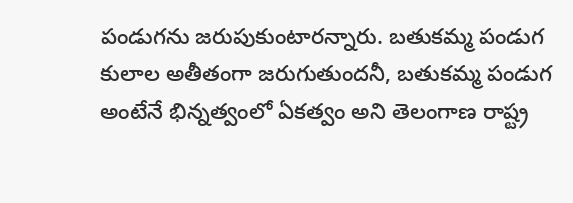పండుగను జరుపుకుంటారన్నారు. బతుకమ్మ పండుగ కులాల అతీతంగా జరుగుతుందనీ, బతుకమ్మ పండుగ అంటేనే భిన్నత్వంలో ఏకత్వం అని తెలంగాణ రాష్ట్ర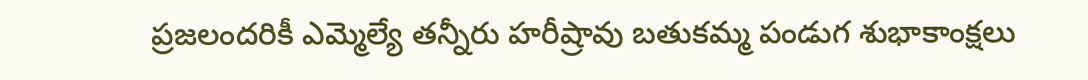ప్రజలందరికీ ఎమ్మెల్యే తన్నీరు హరీష్రావు బతుకమ్మ పండుగ శుభాకాంక్షలు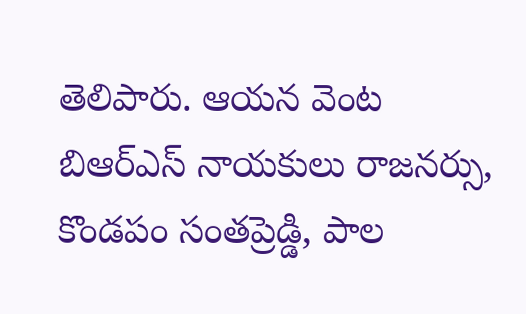తెలిపారు. ఆయన వెంట బిఆర్ఎస్ నాయకులు రాజనర్సు, కొండపం సంతప్రెడ్డి, పాల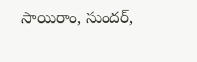సాయిరాం, సుందర్,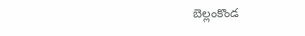బెల్లంకొండ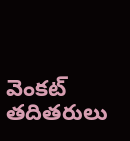వెంకట్ తదితరులు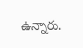ఉన్నారు.